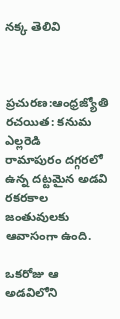నక్క తెలివి



ప్రచురణ:ఆంధ్రజ్యోతి
రచయిత: కనుమ ఎల్లరెడి
రామాపురం దగ్గరలో ఉన్న దట్టమైన అడవి రకరకాల జంతువులకు ఆవాసంగా ఉంది.

ఒకరోజు ఆ అడవిలోని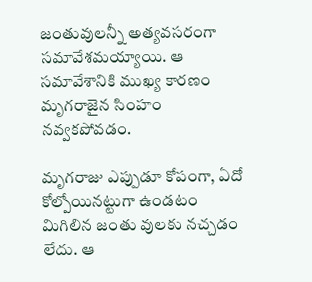జంతువులన్నీ అత్యవసరంగా సమావేశమయ్యాయి. ఆ సమావేశానికి ముఖ్య కారణం మృగరాజైన సింహం నవ్వకపోవడం.

మృగరాజు ఎప్పుడూ కోపంగా, ఏదో కోల్పోయినట్టుగా ఉండటం మిగిలిన జంతు వులకు నచ్చడం లేదు. ఆ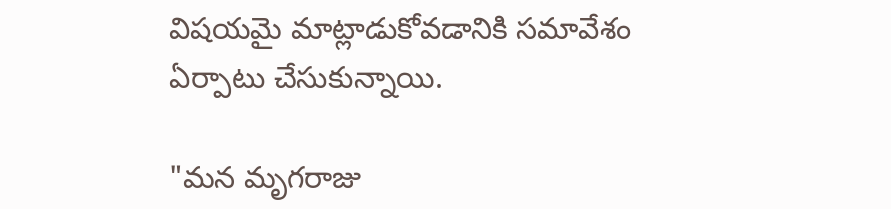విషయమై మాట్లాడుకోవడానికి సమావేశం ఏర్పాటు చేసుకున్నాయి.

"మన మృగరాజు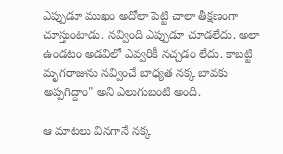ఎప్పుడూ ముఖం అదోలా పెట్టి చాలా తీక్షణంగా చూస్తుంటాడు. నవ్వింది ఎప్పుడూ చూడలేదు. అలా ఉండటం అడవిలో ఎవ్వరికీ నచ్చడం లేదు. కాబట్టి మృగరాజును నవ్వించే బాధ్యత నక్క బావకు అప్పగిద్దాం" అని ఎలుగుబంటి అంది.

ఆ మాటలు వినగానే నక్క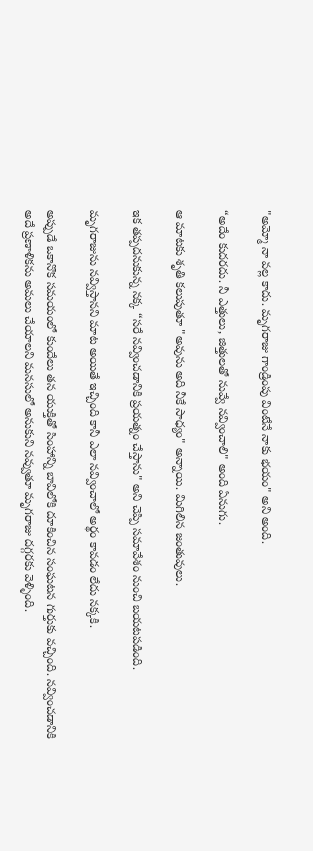"అమ్మో నా వల్ల కాదు. మృగరాజు గాండ్రింపు వింటేనే నాకు భయం" అని అంది.

“అదేం కుదరదు. నీ ఎత్తులు, జిత్తులతో నువ్వే నవ్వించాలి" అంది ఏనుగు.

ఆ మాటకు శృతి కలుపుతూ "అవును అది నీకే సాధ్యం" అన్నాయి. మిగిలిన జంతువులు.

ఇక తప్పదనుకున్న నక్క “సరే నవ్వించడానికి ప్రయత్నం చేస్తాను" అని చెప్పి సమావేశం నుంచి బయటపడింది.

మృగరాజును నవ్విస్తానని మాట అయితే ఇచ్చింది కానీ ఎలా నవ్వించాలో అర్థం కావడం లేదు నక్కకి.

అప్పుడే ఒకానొక సమయంలో కుందేలు తన యుక్తితో సింహాన్ని బావిలోకి దూకించిన సంఘటన గుర్తుకు వచ్చింది. నవ్వించడానికి అదే ప్రణాళికను అమలు చేయాలని మనసులో అనుకుని నవ్వుతూ మృగరాజు దగ్గరకు వెళ్ళింది.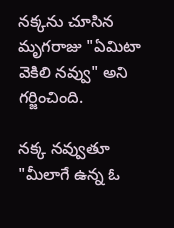నక్కను చూసిన మృగరాజు "ఏమిటా వెకిలి నవ్వు" అని గర్జించింది.

నక్క నవ్వుతూ "మీలాగే ఉన్న ఓ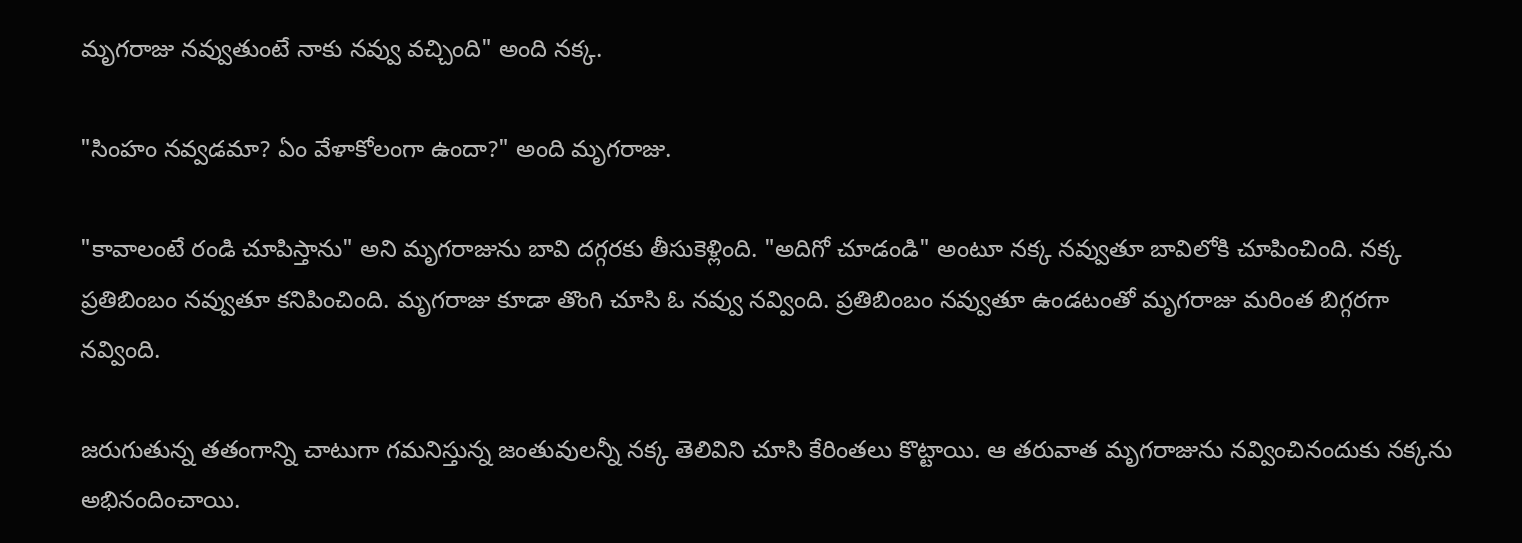మృగరాజు నవ్వుతుంటే నాకు నవ్వు వచ్చింది" అంది నక్క.

"సింహం నవ్వడమా? ఏం వేళాకోలంగా ఉందా?" అంది మృగరాజు.

"కావాలంటే రండి చూపిస్తాను" అని మృగరాజును బావి దగ్గరకు తీసుకెళ్లింది. "అదిగో చూడండి" అంటూ నక్క నవ్వుతూ బావిలోకి చూపించింది. నక్క ప్రతిబింబం నవ్వుతూ కనిపించింది. మృగరాజు కూడా తొంగి చూసి ఓ నవ్వు నవ్వింది. ప్రతిబింబం నవ్వుతూ ఉండటంతో మృగరాజు మరింత బిగ్గరగా నవ్వింది.

జరుగుతున్న తతంగాన్ని చాటుగా గమనిస్తున్న జంతువులన్నీ నక్క తెలివిని చూసి కేరింతలు కొట్టాయి. ఆ తరువాత మృగరాజును నవ్వించినందుకు నక్కను అభినందించాయి.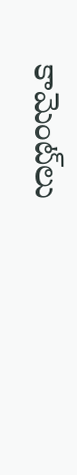కామెంట్‌లు